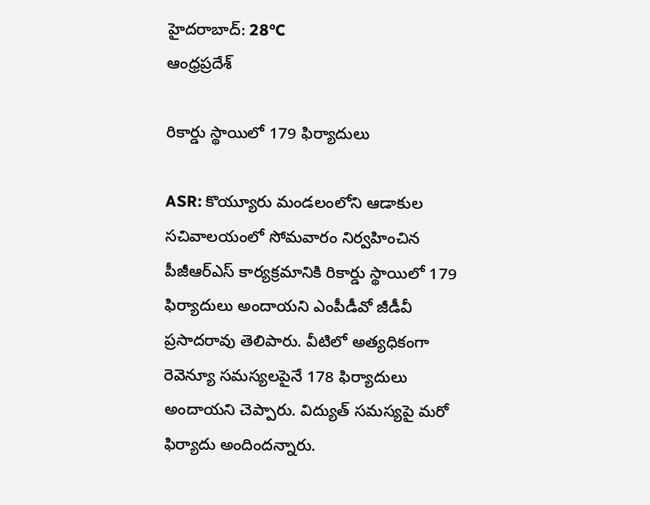హైదరాబాద్: 28°C
ఆంధ్రప్రదేశ్

రికార్డు స్థాయిలో 179 ఫిర్యాదులు

ASR: కొయ్యూరు మండలంలోని ఆడాకుల సచివాలయంలో సోమవారం నిర్వహించిన పీజీఆర్ఎస్ కార్యక్రమానికి రికార్డు స్థాయిలో 179 ఫిర్యాదులు అందాయని ఎంపీడీవో జీడీవీ ప్రసాదరావు తెలిపారు. వీటిలో అత్యధికంగా రెవెన్యూ సమస్యలపైనే 178 ఫిర్యాదులు అందాయని చెప్పారు. విద్యుత్ సమస్యపై మరో ఫిర్యాదు అందిందన్నారు.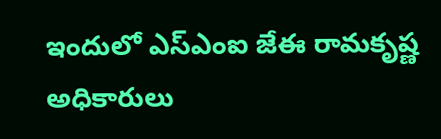ఇందులో ఎస్ఎంఐ జేఈ రామకృష్ణ అధికారులు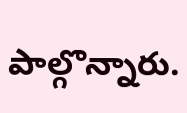పాల్గొన్నారు.